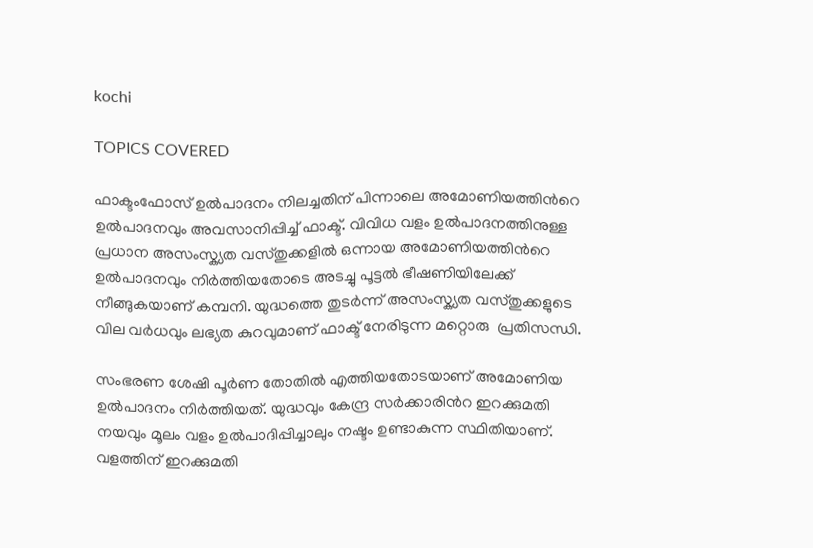kochi

TOPICS COVERED

ഫാക്ടംഫോസ് ഉല്‍പാദനം നിലച്ചതിന് പിന്നാലെ അമോണിയത്തിന്‍റെ ഉല്‍പാദനവും അവസാനിപ്പിച്ച് ഫാക്ട്. വിവിധ വളം ഉല്‍പാദനത്തിനുള്ള പ്രധാന അസംസ്ക്യത വസ്തുക്കളില്‍ ഒന്നായ അമോണിയത്തിന്‍റെ ഉല്‍പാദനവും നിര്‍ത്തിയതോടെ അടച്ചു പൂട്ടല്‍ ഭീഷണിയിലേക്ക്  നീങ്ങുകയാണ് കമ്പനി. യുദ്ധത്തെ തുടര്‍ന്ന് അസംസ്ക്യത വസ്തുക്കളുടെ വില വര്‍ധവും ലഭ്യത കുറവുമാണ് ഫാക്ട് നേരിടുന്ന മറ്റൊരു  പ്രതിസന്ധി.

സംഭരണ ശേഷി പൂര്‍ണ തോതില്‍ എത്തിയതോടയാണ് അമോണിയ ഉല്‍‍പാദനം നിര്‍ത്തിയത്. യുദ്ധവും കേന്ദ്ര സര്‍ക്കാരിന്‍റ ഇറക്കുമതി നയവും മൂലം വളം ഉല്‍പാദിപ്പിച്ചാലും നഷ്ടം ഉണ്ടാകുന്ന സ്ഥിതിയാണ്. വളത്തിന് ഇറക്കുമതി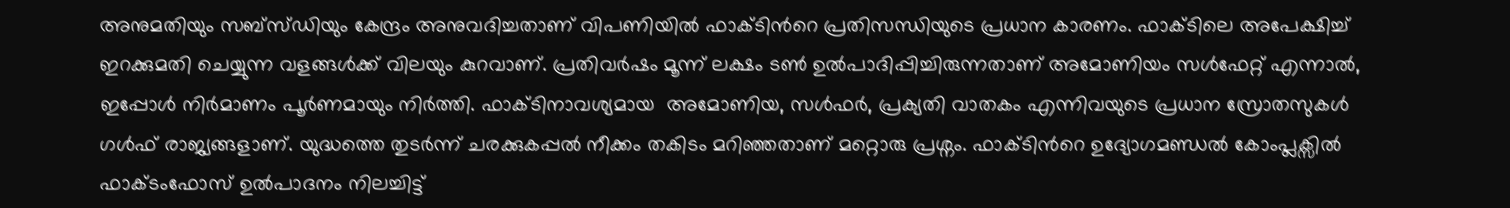അനുമതിയും സബ്സ്ഡിയും കേന്ദ്രം അനുവദിച്ചതാണ് വിപണിയില്‍ ഫാക്ടിന്‍റെ പ്രതിസന്ധിയുടെ പ്രധാന കാരണം. ഫാക്ടിലെ അപേക്ഷിച്ച് ഇറക്കുമതി ചെയ്യുന്ന വളങ്ങള്‍ക്ക് വിലയും കുറവാണ്. പ്രതിവര്‍ഷം മൂന്ന് ലക്ഷം ടണ്‍ ഉല്‍പാദിപ്പിച്ചിരുന്നതാണ് അമോണിയം സള്‍ഫേറ്റ് എന്നാല്‍, ഇപ്പോള്‍ നിര്‍മാണം പൂര്‍ണമായും നിര്‍ത്തി. ഫാക്ടിനാവശ്യമായ  അമോണിയ, സള്‍ഫര്‍, പ്രക്യതി വാതകം എന്നിവയുടെ പ്രധാന സ്രോതസുകള്‍ ഗള്‍ഫ് രാജ്യങ്ങളാണ്. യുദ്ധത്തെ തുടര്‍ന്ന് ചരക്കുകപ്പല്‍ നീക്കം തകിടം മറിഞ്ഞതാണ് മറ്റൊരു പ്രശ്നം. ഫാക്ടിന്‍റെ ഉദ്യോഗമണ്ഡല്‍ കോംപ്ലക്സില്‍ ഫാക്ടംഫോസ് ഉല്‍പാദനം നിലച്ചിട്ട്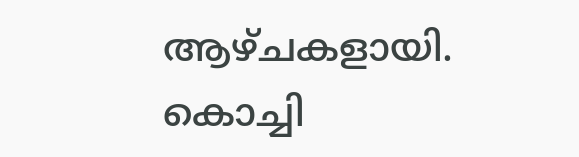ആഴ്ചകളായി. കൊച്ചി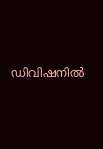ഡിവിഷനില്‍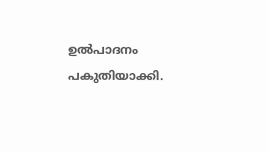ഉല്‍പാദനം പകുതിയാക്കി.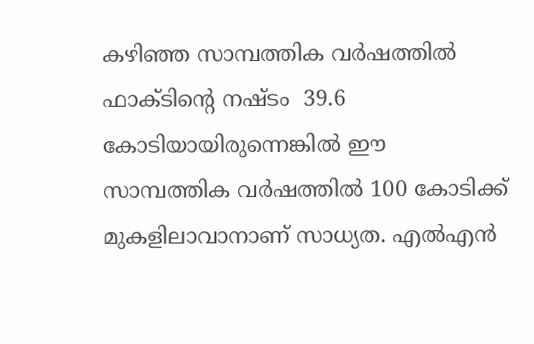കഴിഞ്ഞ സാമ്പത്തിക വര്‍ഷത്തില്‍ ഫാക്ടിന്‍റെ നഷ്ടം  39.6 കോടിയായിരുന്നെങ്കില്‍ ഈ സാമ്പത്തിക വര്‍ഷത്തില്‍ 100 കോടിക്ക് മുകളിലാവാനാണ് സാധ്യത. എല്‍എന്‍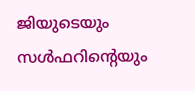ജിയുടെയും സള്‍ഫറിന്‍റെയും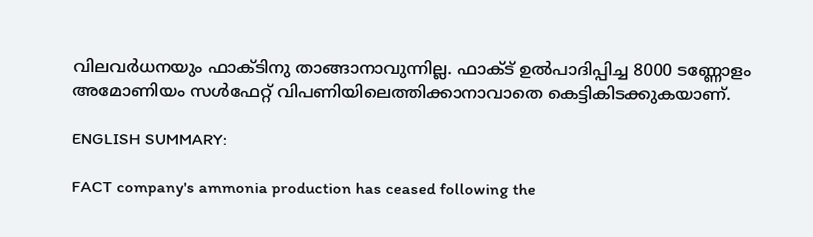വിലവര്‍ധനയും ഫാക്ടിനു താങ്ങാനാവുന്നില്ല. ഫാക്ട് ഉല്‍പാദിപ്പിച്ച 8000 ടണ്ണോളം അമോണിയം സള്‍ഫേറ്റ് വിപണിയിലെത്തിക്കാനാവാതെ കെട്ടികിടക്കുകയാണ്.

ENGLISH SUMMARY:

FACT company's ammonia production has ceased following the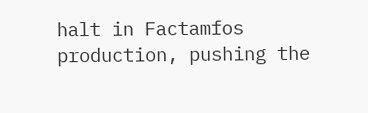halt in Factamfos production, pushing the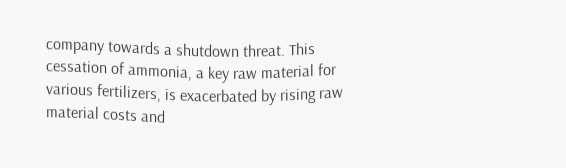company towards a shutdown threat. This cessation of ammonia, a key raw material for various fertilizers, is exacerbated by rising raw material costs and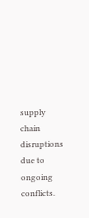supply chain disruptions due to ongoing conflicts.